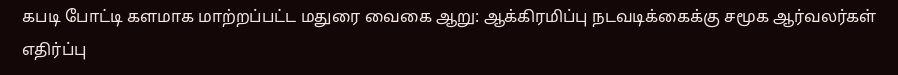கபடி போட்டி களமாக மாற்றப்பட்ட மதுரை வைகை ஆறு: ஆக்கிரமிப்பு நடவடிக்கைக்கு சமூக ஆர்வலர்கள் எதிர்ப்பு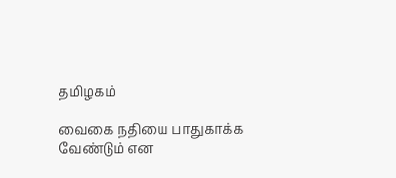தமிழகம்

வைகை நதியை பாதுகாக்க வேண்டும் என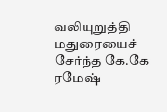வலியுறுத்தி மதுரையைச் சேர்ந்த கே.கே ரமேஷ்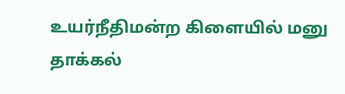உயர்நீதிமன்ற கிளையில் மனு தாக்கல்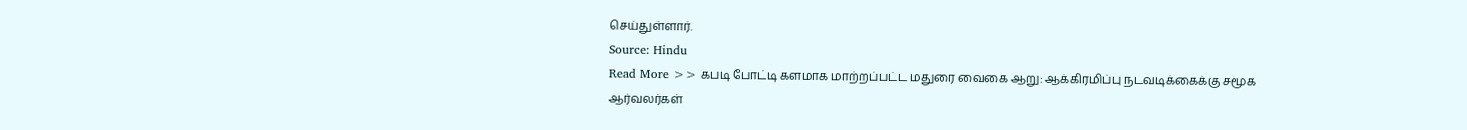செய்துள்ளார்.
Source: Hindu
Read More >> கபடி போட்டி களமாக மாற்றப்பட்ட மதுரை வைகை ஆறு: ஆக்கிரமிப்பு நடவடிக்கைக்கு சமூக ஆர்வலர்கள்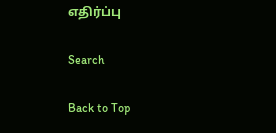எதிர்ப்பு

Search

Back to Top